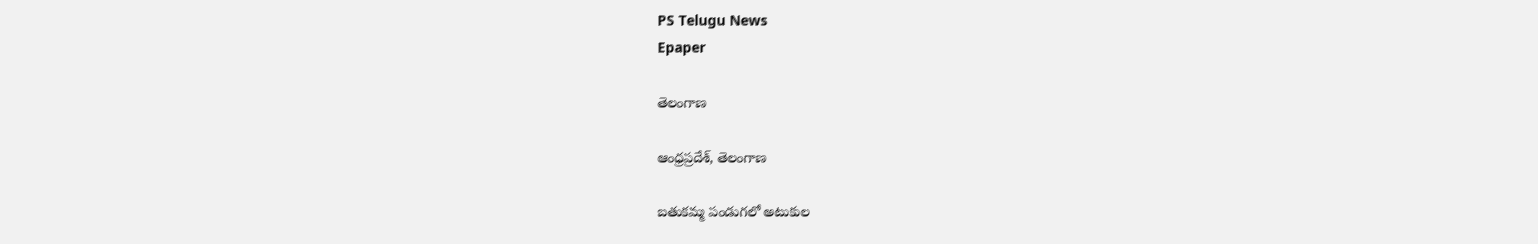PS Telugu News
Epaper

తెలంగాణ

ఆంధ్రప్రదేశ్, తెలంగాణ

బతుకమ్మ పండుగలో అటుకుల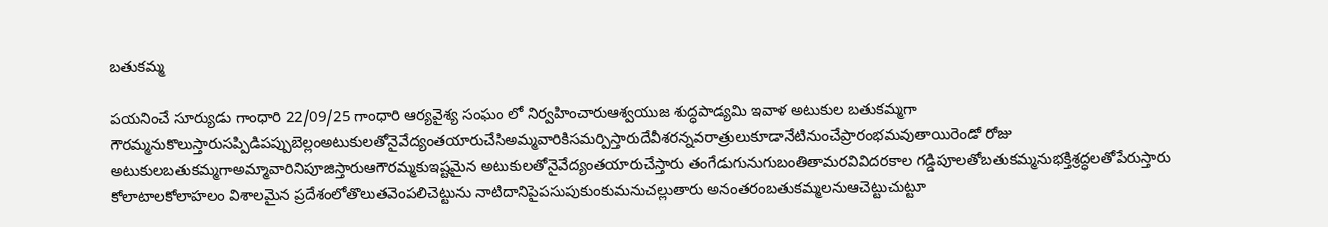బతుకమ్మ

పయనించే సూర్యుడు గాంధారి 22/09/25 గాంధారి ఆర్యవైశ్య సంఘం లో నిర్వహించారుఆశ్వయుజ శుద్ధపాడ్యమి ఇవాళ అటుకుల బతుకమ్మగా గౌరమ్మనుకొలుస్తారుసప్పిడిపప్పుబెల్లంఅటుకులతోనైవేద్యంతయారుచేసిఅమ్మవారికిసమర్పిస్తారుదేవీశరన్నవరాత్రులుకూడానేటినుంచేప్రారంభమవుతాయిరెండో రోజు అటుకులబతుకమ్మగాఅమ్మావారినిపూజిస్తారుఆగౌరమ్మకుఇష్టమైన అటుకులతోనైవేద్యంతయారుచేస్తారు తంగేడుగునుగుబంతితామరవివిదరకాల గడ్డిపూలతోబతుకమ్మనుభక్తిశ్రద్ధలతోపేరుస్తారు కోలాటాలకోలాహలం విశాలమైన ప్రదేశంలోతొలుతవెంపలిచెట్టును నాటిదానిపైపసుపుకుంకుమనుచల్లుతారు అనంతరంబతుకమ్మలనుఆచెట్టుచుట్టూ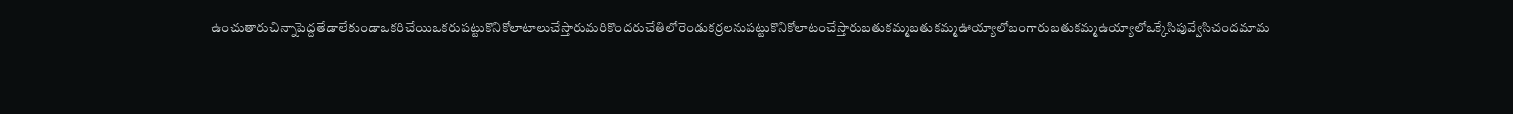ఉంచుతారుచిన్నాపెద్దతేడాలేకుండాఒకరిచేయిఒకరుపట్టుకొనికోలాటాలుచేస్తారుమరికొందరుచేతిలోరెండుకర్రలనుపట్టుకొనికోలాటంచేస్తారుబతుకమ్మబతుకమ్మఊయ్యాలోబంగారుబతుకమ్మఉయ్యాలోఒక్కేసిపువ్వేసిచందమామ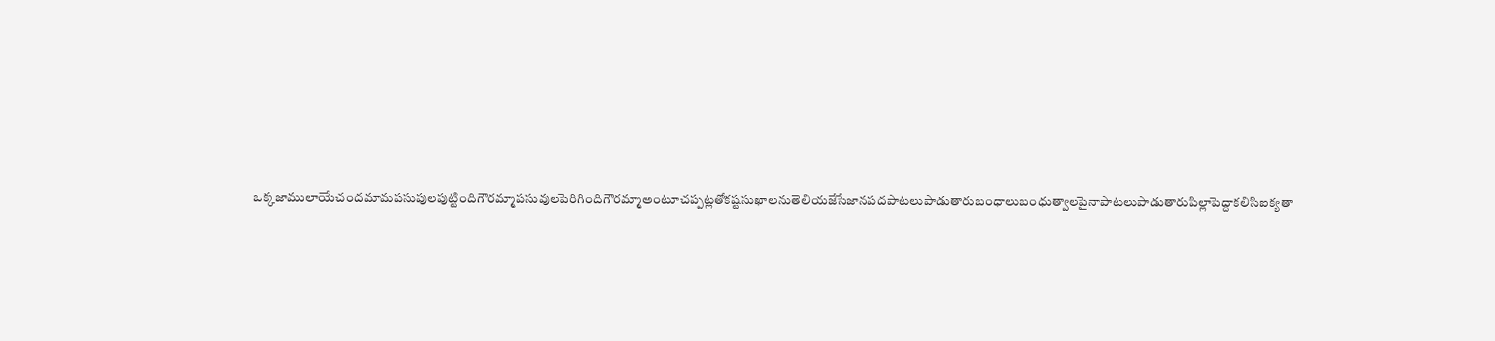ఒక్కజాములాయేచందమామపసుపులపుట్టిందిగౌరమ్మాపసువులపెరిగిందిగౌరమ్మాఅంటూచప్పట్లతోకష్టసుఖాలనుతెలియజేసేజానపదపాటలుపాడుతారుబంధాలుబంధుత్వాలపైనాపాటలుపాడుతారుపిల్లాపెద్దాకలిసిఐక్యతా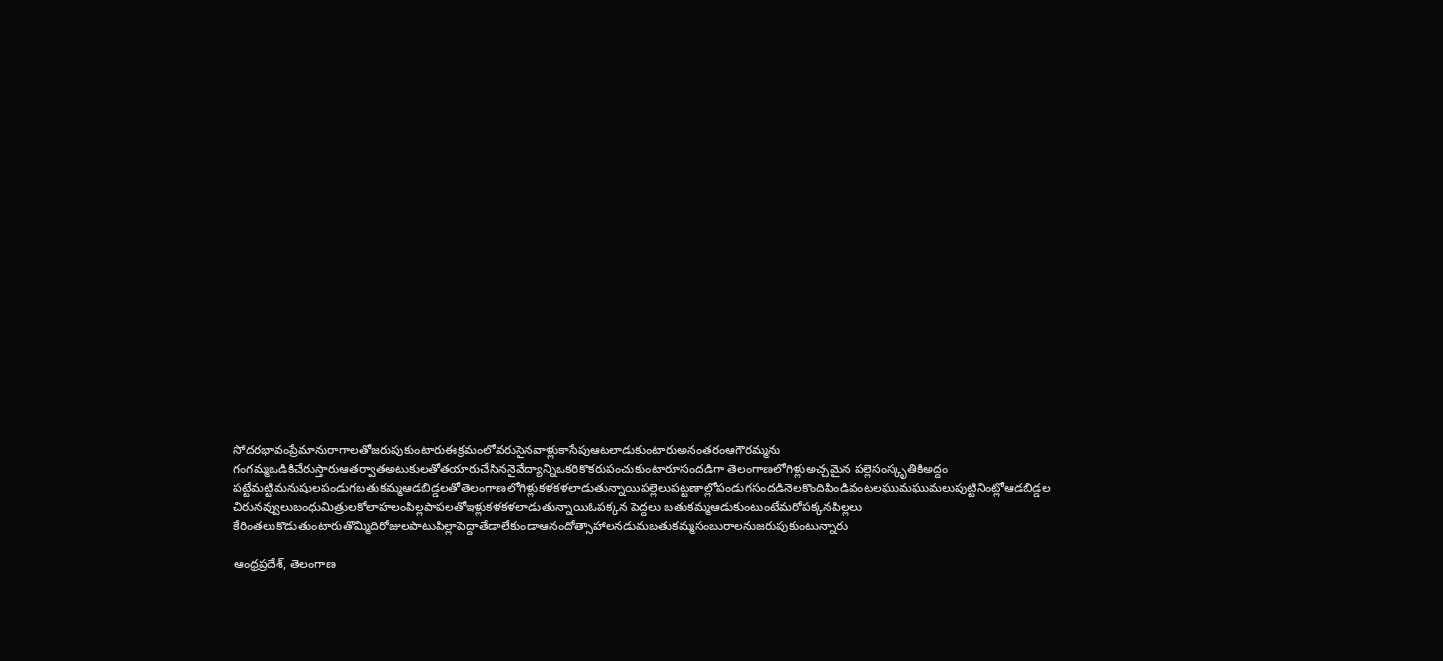సోదరభావంప్రేమానురాగాలతోజరుపుకుంటారుఈక్రమంలోవరుసైనవాళ్లుకాసేపుఆటలాడుకుంటారుఅనంతరంఆగౌరమ్మను గంగమ్మఒడికిచేరుస్తారుఆతర్వాతఅటుకులతోతయారుచేసిననైవేద్యాన్నిఒకరికొకరుపంచుకుంటారూసందడిగా తెలంగాణలోగిళ్లుఅచ్చమైన పల్లెసంస్కృతికిఅద్దం పట్టేమట్టిమనుషులపండుగబతుకమ్మఆడబిడ్డలతోతెలంగాణలోగిళ్లుకళకళలాడుతున్నాయిపల్లెలుపట్టణాల్లోపండుగసందడినెలకొందిపిండివంటలఘుమఘుమలుపుట్టినింట్లోఆడబిడ్డల చిరునవ్వులుబంధుమిత్రులకోలాహలంపిల్లపాపలతోఇళ్లుకళకళలాడుతున్నాయిఓపక్కన పెద్దలు బతుకమ్మఆడుకుంటుంటేమరోపక్కనపిల్లలు కేరింతలుకొడుతుంటారుతొమ్మిదిరోజులపాటుపిల్లాపెద్దాతేడాలేకుండాఆనందోత్సాహాలనడుమబతుకమ్మసంబురాలనుజరుపుకుంటున్నారు

ఆంధ్రప్రదేశ్, తెలంగాణ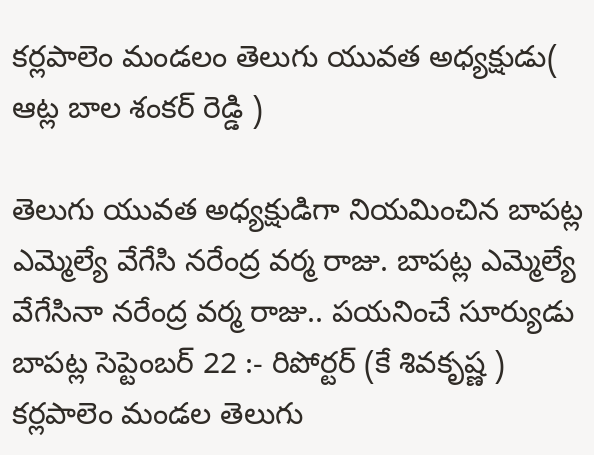కర్లపాలెం మండలం తెలుగు యువత అధ్యక్షుడు( ఆట్ల బాల శంకర్ రెడ్డి )

తెలుగు యువత అధ్యక్షుడిగా నియమించిన బాపట్ల ఎమ్మెల్యే వేగేసి నరేంద్ర వర్మ రాజు. బాపట్ల ఎమ్మెల్యే వేగేసినా నరేంద్ర వర్మ రాజు.. పయనించే సూర్యుడు బాపట్ల సెప్టెంబర్ 22 :- రిపోర్టర్ (కే శివకృష్ణ ) కర్లపాలెం మండల తెలుగు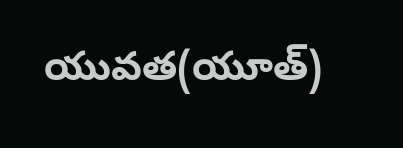యువత(యూత్)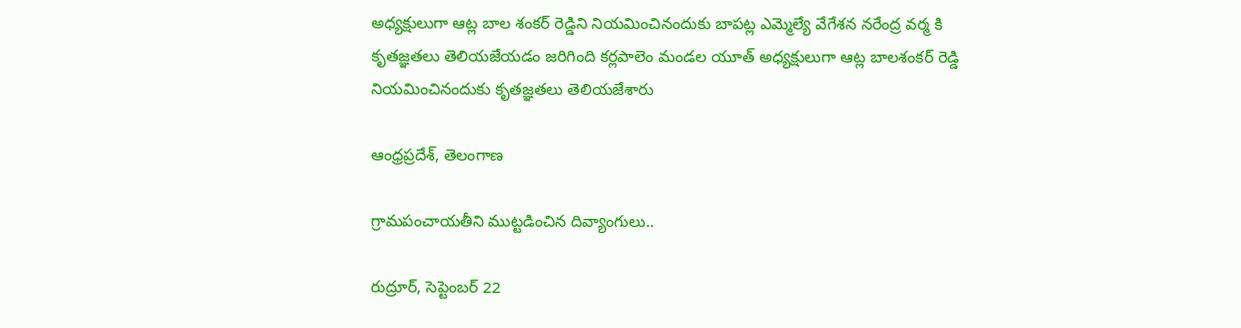అధ్యక్షులుగా ఆట్ల బాల శంకర్ రెడ్డిని నియమించినందుకు బాపట్ల ఎమ్మెల్యే వేగేశన నరేంద్ర వర్మ కి కృతజ్ఞతలు తెలియజేయడం జరిగింది కర్లపాలెం మండల యూత్ అధ్యక్షులుగా ఆట్ల బాలశంకర్ రెడ్డి నియమించినందుకు కృతజ్ఞతలు తెలియజేశారు

ఆంధ్రప్రదేశ్, తెలంగాణ

గ్రామపంచాయతీని ముట్టడించిన దివ్యాంగులు..

రుద్రూర్, సెప్టెంబర్ 22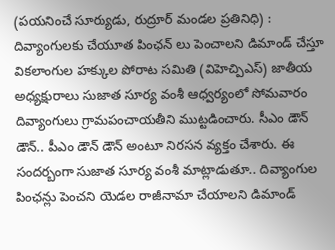(పయనించే సూర్యుడు, రుద్రూర్ మండల ప్రతినిధి) : దివ్యాంగులకు చేయూత పింఛన్ లు పెంచాలని డిమాండ్ చేస్తూ వికలాంగుల హక్కుల పోరాట సమితి (విహెచ్పిఎస్) జాతీయ అధ్యక్షురాలు సుజాత సూర్య వంశీ ఆధ్వర్యంలో సోమవారం దివ్యాంగులు గ్రామపంచాయతీని ముట్టడించారు. సీఎం డౌన్ డౌన్.. పీఎం డౌన్ డౌన్ అంటూ నిరసన వ్యక్తం చేశారు. ఈ సందర్బంగా సుజాత సూర్య వంశీ మాట్లాడుతూ.. దివ్యాంగుల పింఛన్లు పెంచని యెడల రాజీనామా చేయాలని డిమాండ్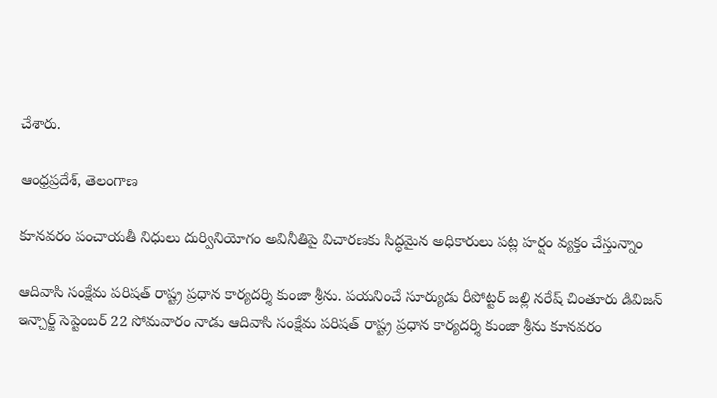చేశారు.

ఆంధ్రప్రదేశ్, తెలంగాణ

కూనవరం పంచాయతీ నిధులు దుర్వినియోగం అవినీతిపై విచారణకు సిద్ధమైన అధికారులు పట్ల హర్షం వ్యక్తం చేస్తున్నాం

ఆదివాసి సంక్షేమ పరిషత్ రాష్ట్ర ప్రధాన కార్యదర్శి కుంజా శ్రీను. పయనించే సూర్యుడు రీపోట్టర్ జల్లి నరేష్ చింతూరు డివిజన్ ఇన్చార్జ్ సెప్టెంబర్ 22 సోమవారం నాడు ఆదివాసి సంక్షేమ పరిషత్ రాష్ట్ర ప్రధాన కార్యదర్శి కుంజా శ్రీను కూనవరం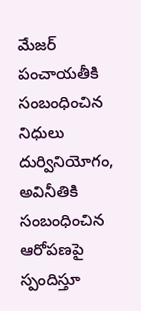మేజర్ పంచాయతీకి సంబంధించిన నిధులు దుర్వినియోగం, అవినీతికి సంబంధించిన ఆరోపణపై స్పందిస్తూ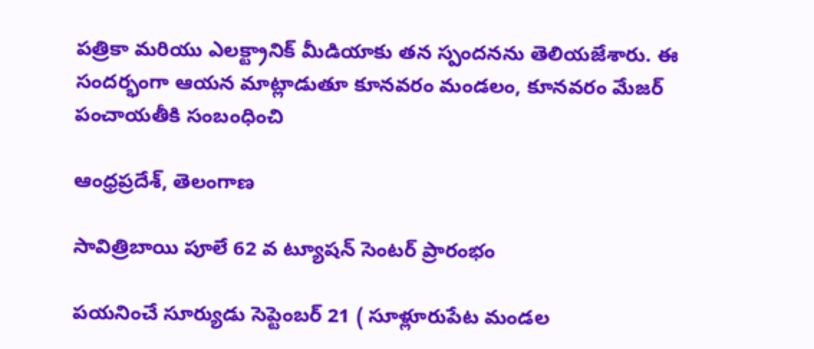పత్రికా మరియు ఎలక్ట్రానిక్ మీడియాకు తన స్పందనను తెలియజేశారు. ఈ సందర్భంగా ఆయన మాట్లాడుతూ కూనవరం మండలం, కూనవరం మేజర్ పంచాయతీకి సంబంధించి

ఆంధ్రప్రదేశ్, తెలంగాణ

సావిత్రిబాయి పూలే 62 వ ట్యూషన్ సెంటర్ ప్రారంభం

పయనించే సూర్యుడు సెప్టెంబర్ 21 ( సూళ్లూరుపేట మండల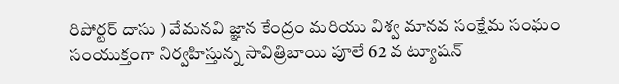రిపోర్టర్ దాసు ) వేమనవి జ్ఞాన కేంద్రం మరియు విశ్వ మానవ సంక్షేమ సంఘం సంయుక్తంగా నిర్వహిస్తున్న సావిత్రిబాయి పూలే 62 వ ట్యూషన్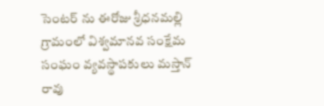సెంటర్ ను ఈరోజు శ్రీధనమల్లి గ్రామంలో విశ్వమానవ సంక్షేమ సంఘం వ్యవస్థాపకులు మస్తాన్ రావు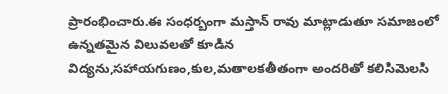ప్రారంభించారు.ఈ సంధర్బంగా మస్తాన్ రావు మాట్లాడుతూ సమాజంలో ఉన్నతమైన విలువలతో కూడిన విద్యను,సహాయగుణం,కుల,మతాలకతీతంగా అందరితో కలిసిమెలసి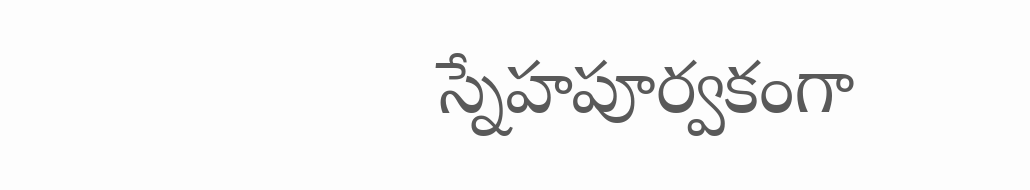స్నేహపూర్వకంగా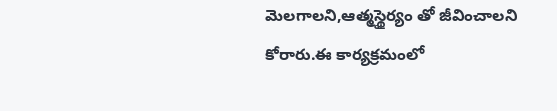మెలగాలని,ఆత్మస్థైర్యం తో జీవించాలని కోరారు.ఈ కార్యక్రమంలో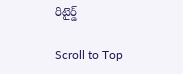రిటైర్డ్

Scroll to Top